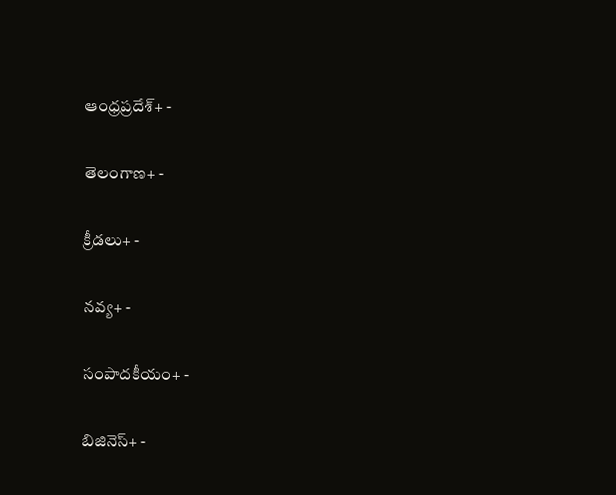ఆంధ్రప్రదేశ్+ -

తెలంగాణ+ -

క్రీడలు+ -

నవ్య+ -

సంపాదకీయం+ -

బిజినెస్+ -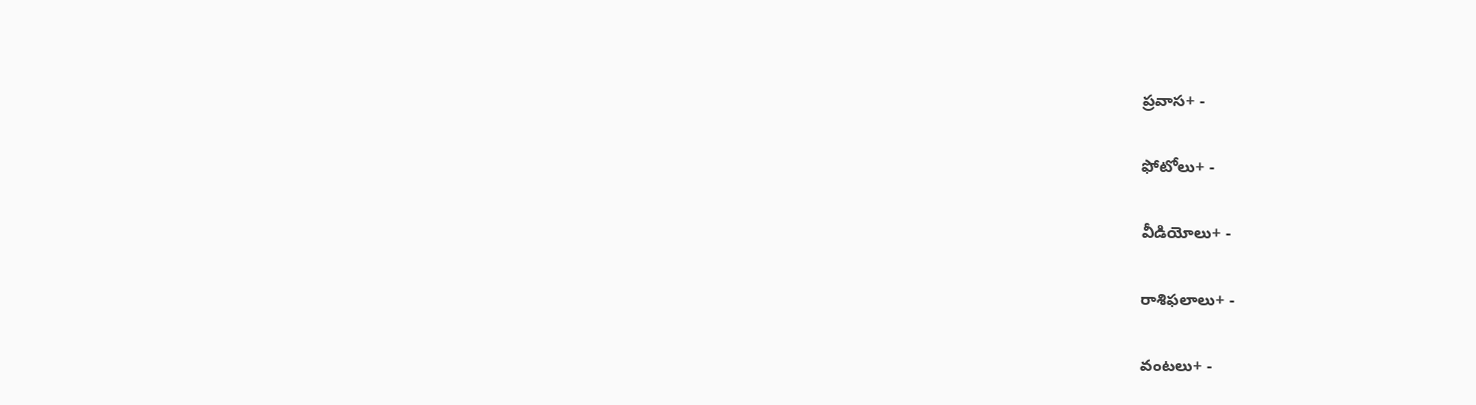ప్రవాస+ -

ఫోటోలు+ -

వీడియోలు+ -

రాశిఫలాలు+ -

వంటలు+ -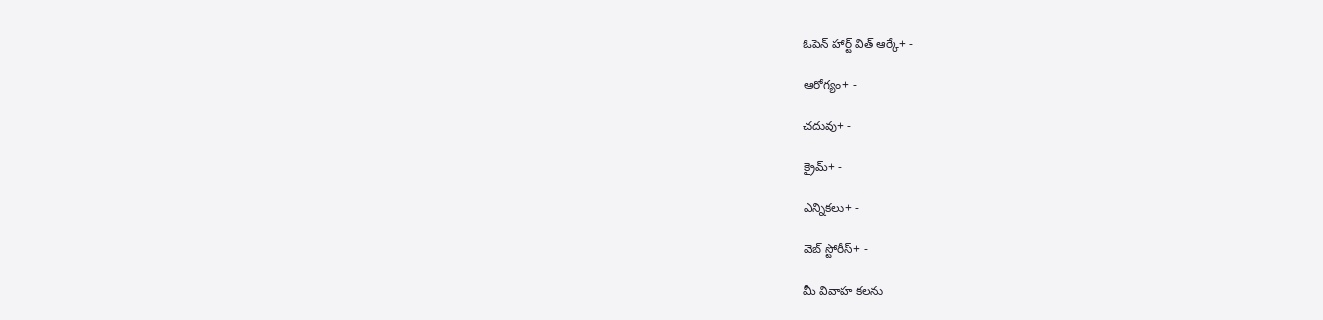ఓపెన్ హార్ట్ విత్ ఆర్కే+ -

ఆరోగ్యం+ -

చదువు+ -

క్రైమ్+ -

ఎన్నికలు+ -

వెబ్ స్టోరీస్+ -

మీ వివాహ కలను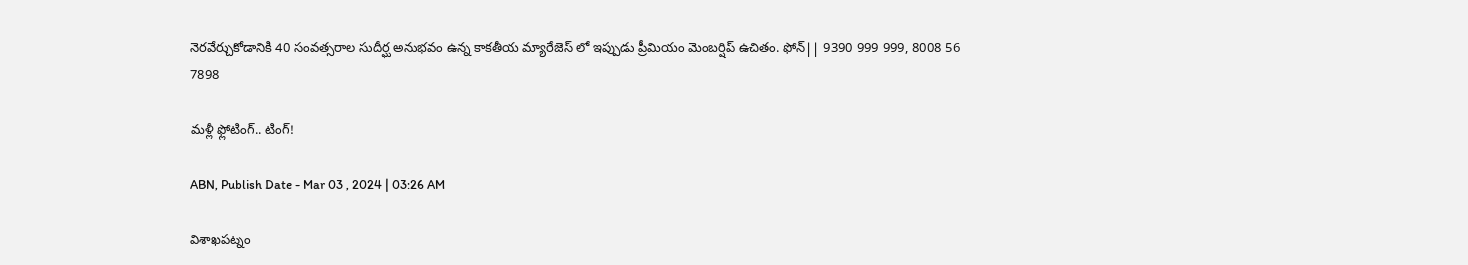నెరవేర్చుకోడానికి 40 సంవత్సరాల సుదీర్ఘ అనుభవం ఉన్న కాకతీయ మ్యారేజెస్ లో ఇప్పుడు ప్రీమియం మెంబర్షిప్ ఉచితం. ఫోన్|| 9390 999 999, 8008 56 7898

మళ్లీ ఫ్లోటింగ్‌.. టింగ్‌!

ABN, Publish Date - Mar 03 , 2024 | 03:26 AM

విశాఖపట్నం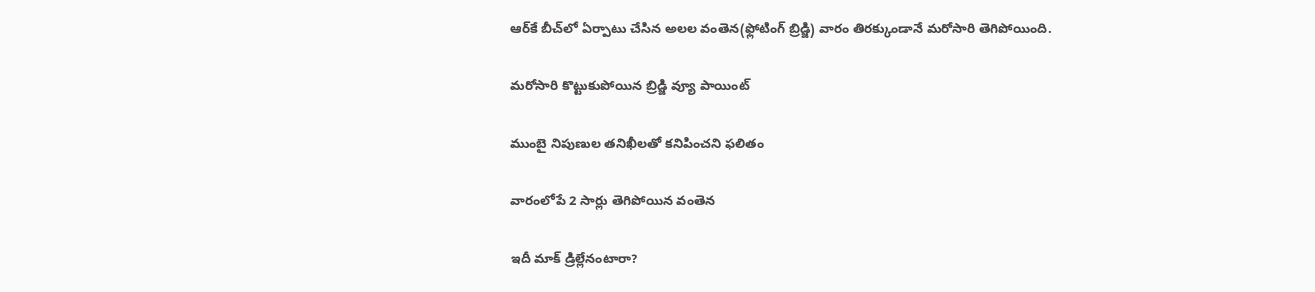ఆర్‌కే బీచ్‌లో ఏర్పాటు చేసిన అలల వంతెన(ఫ్లోటింగ్‌ బ్రిడ్జి) వారం తిరక్కుండానే మరోసారి తెగిపోయింది.

మరోసారి కొట్టుకుపోయిన బ్రిడ్జి వ్యూ పాయింట్‌

ముంబై నిపుణుల తనిఖీలతో కనిపించని ఫలితం

వారంలోపే 2 సార్లు తెగిపోయిన వంతెన

ఇదీ మాక్‌ డ్రిల్లేనంటారా?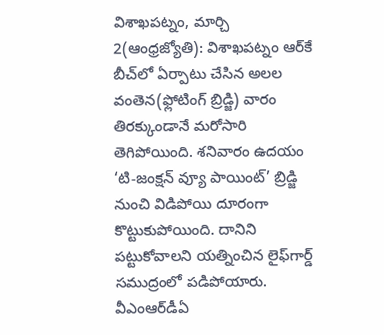విశాఖపట్నం, మార్చి 2(ఆంధ్రజ్యోతి): విశాఖపట్నం ఆర్‌కే బీచ్‌లో ఏర్పాటు చేసిన అలల వంతెన(ఫ్లోటింగ్‌ బ్రిడ్జి) వారం తిరక్కుండానే మరోసారి తెగిపోయింది. శనివారం ఉదయం ‘టి-జంక్షన్‌ వ్యూ పాయింట్‌’ బ్రిడ్జి నుంచి విడిపోయి దూరంగా కొట్టుకుపోయింది. దానిని పట్టుకోవాలని యత్నించిన లైఫ్‌గార్డ్‌ సముద్రంలో పడిపోయారు. వీఎంఆర్‌డీఏ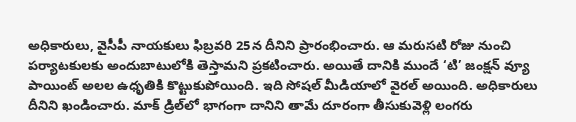అధికారులు, వైసీపీ నాయకులు ఫిబ్రవరి 25న దీనిని ప్రారంభించారు. ఆ మరుసటి రోజు నుంచి పర్యాటకులకు అందుబాటులోకి తెస్తామని ప్రకటించారు. అయితే దానికి ముందే ‘టి’ జంక్షన్‌ వ్యూ పాయింట్‌ అలల ఉధృతికి కొట్టుకుపోయింది. ఇది సోషల్‌ మీడియాలో వైరల్‌ అయింది. అధికారులు దీనిని ఖండించారు. మాక్‌ డ్రిల్‌లో భాగంగా దానిని తామే దూరంగా తీసుకువెళ్లి లంగరు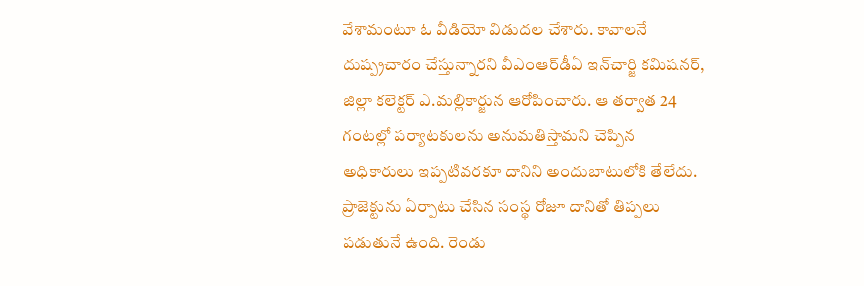వేశామంటూ ఓ వీడియో విడుదల చేశారు. కావాలనే దుష్ప్రచారం చేస్తున్నారని వీఎంఆర్‌డీఏ ఇన్‌చార్జి కమిషనర్‌, జిల్లా కలెక్టర్‌ ఎ.మల్లికార్జున ఆరోపించారు. ఆ తర్వాత 24 గంటల్లో పర్యాటకులను అనుమతిస్తామని చెప్పిన అధికారులు ఇప్పటివరకూ దానిని అందుబాటులోకి తేలేదు. ప్రాజెక్టును ఏర్పాటు చేసిన సంస్థ రోజూ దానితో తిప్పలు పడుతునే ఉంది. రెండు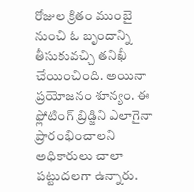రోజుల క్రితం ముంబై నుంచి ఓ బృందాన్ని తీసుకువచ్చి తనిఖీ చేయించింది. అయినా ప్రయోజనం శూన్యం. ఈ ఫ్లోటింగ్‌ బ్రిడ్జిని ఎలాగైనా ప్రారంభించాలని అధికారులు చాలా పట్టుదలగా ఉన్నారు.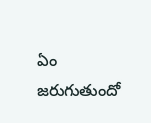ఏం జరుగుతుందో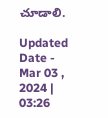చూడాలి.

Updated Date - Mar 03 , 2024 | 03:26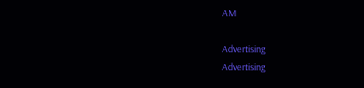AM

Advertising
Advertising